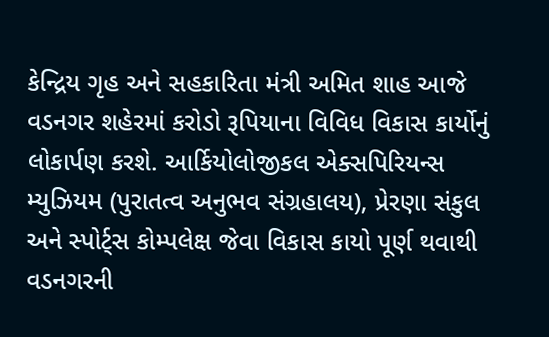કેન્દ્રિય ગૃહ અને સહકારિતા મંત્રી અમિત શાહ આજે વડનગર શહેરમાં કરોડો રૂપિયાના વિવિધ વિકાસ કાર્યોનું લોકાર્પણ કરશે. આર્કિયોલોજીકલ એક્સપિરિયન્સ મ્યુઝિયમ (પુરાતત્વ અનુભવ સંગ્રહાલય), પ્રેરણા સંકુલ અને સ્પોર્ટ્સ કોમ્પલેક્ષ જેવા વિકાસ કાયો પૂર્ણ થવાથી વડનગરની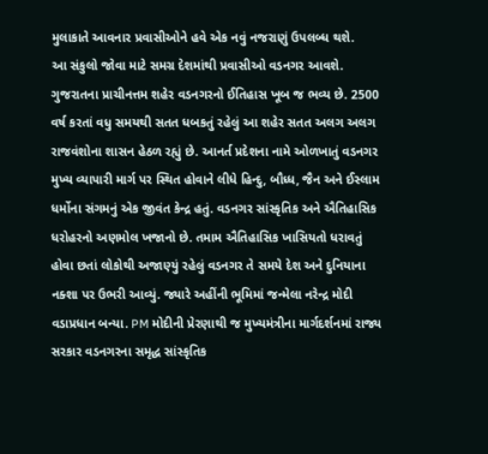મુલાકાતે આવનાર પ્રવાસીઓને હવે એક નવું નજરાણું ઉપલબ્ધ થશે.
આ સંકુલો જોવા માટે સમગ્ર દેશમાંથી પ્રવાસીઓ વડનગર આવશે. ગુજરાતના પ્રાચીનત્તમ શહેર વડનગરનો ઈતિહાસ ખૂબ જ ભવ્ય છે. 2500 વર્ષ કરતાં વધુ સમયથી સતત ધબકતું રહેલું આ શહેર સતત અલગ અલગ રાજવંશોના શાસન હેઠળ રહ્યું છે. આનર્ત પ્રદેશના નામે ઓળખાતું વડનગર મુખ્ય વ્યાપારી માર્ગ પર સ્થિત હોવાને લીધે હિન્દુ, બૌધ્ધ, જૈન અને ઈસ્લામ ધર્મોના સંગમનું એક જીવંત કેન્દ્ર હતું. વડનગર સાંસ્કૃતિક અને ઐતિહાસિક ધરોહરનો અણમોલ ખજાનો છે. તમામ ઐતિહાસિક ખાસિયતો ધરાવતું હોવા છતાં લોકોથી અજાણ્યું રહેલું વડનગર તે સમયે દેશ અને દુનિયાના નક્શા પર ઉભરી આવ્યું. જ્યારે અહીંની ભૂમિમાં જન્મેલા નરેન્દ્ર મોદી વડાપ્રધાન બન્યા. PM મોદીની પ્રેરણાથી જ મુખ્યમંત્રીના માર્ગદર્શનમાં રાજ્ય સરકાર વડનગરના સમૃદ્ધ સાંસ્કૃતિક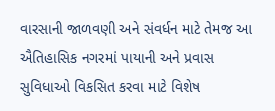વારસાની જાળવણી અને સંવર્ધન માટે તેમજ આ ઐતિહાસિક નગરમાં પાયાની અને પ્રવાસ સુવિધાઓ વિકસિત કરવા માટે વિશેષ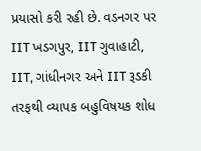પ્રયાસો કરી રહી છે. વડનગર પર IIT ખડગપુર, IIT ગુવાહાટી, IIT, ગાંધીનગર અને IIT રૂડકી તરફથી વ્યાપક બહુવિષયક શોધ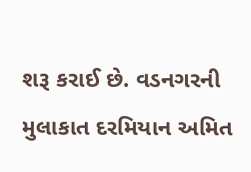શરૂ કરાઈ છે. વડનગરની મુલાકાત દરમિયાન અમિત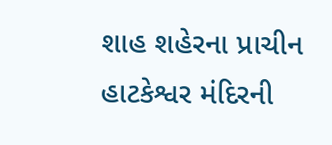શાહ શહેરના પ્રાચીન હાટકેશ્વર મંદિરની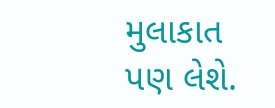મુલાકાત પણ લેશે.